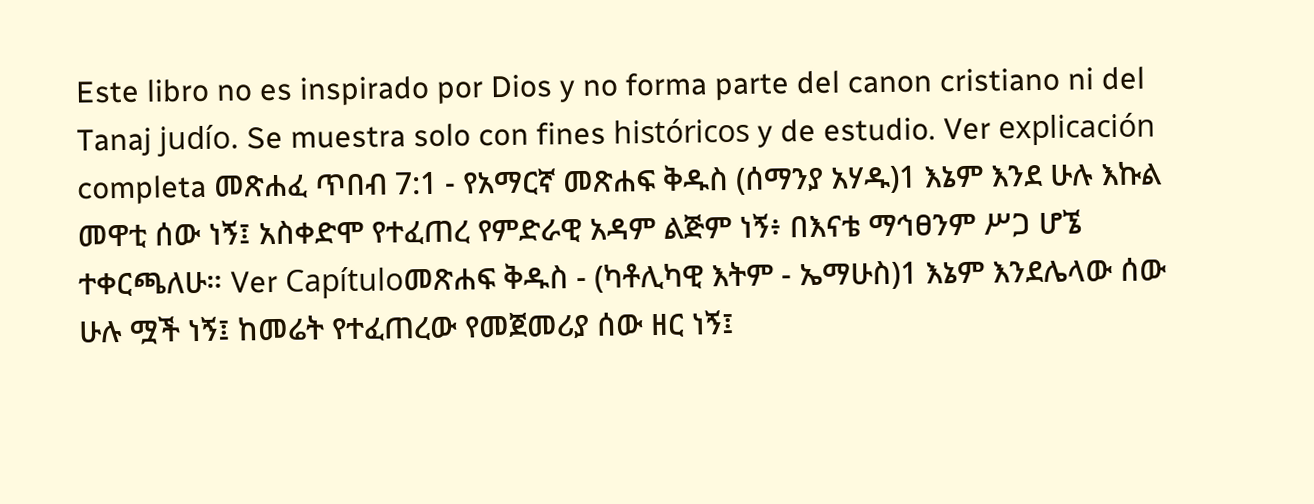Este libro no es inspirado por Dios y no forma parte del canon cristiano ni del Tanaj judío. Se muestra solo con fines históricos y de estudio. Ver explicación completa መጽሐፈ ጥበብ 7:1 - የአማርኛ መጽሐፍ ቅዱስ (ሰማንያ አሃዱ)1 እኔም እንደ ሁሉ እኩል መዋቲ ሰው ነኝ፤ አስቀድሞ የተፈጠረ የምድራዊ አዳም ልጅም ነኝ፥ በእናቴ ማኅፀንም ሥጋ ሆኜ ተቀርጫለሁ። Ver Capítuloመጽሐፍ ቅዱስ - (ካቶሊካዊ እትም - ኤማሁስ)1 እኔም እንደሌላው ሰው ሁሉ ሟች ነኝ፤ ከመሬት የተፈጠረው የመጀመሪያ ሰው ዘር ነኝ፤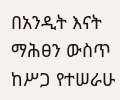በአንዲት እናት ማሕፀን ውስጥ ከሥጋ የተሠራሁ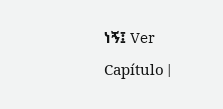ነኝ፤ Ver Capítulo |